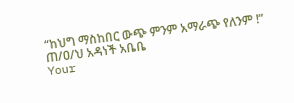“ከህግ ማስከበር ውጭ ምንም አማራጭ የለንም !” ጠ/ዐ/ህ አዳነች አቤቤ
Your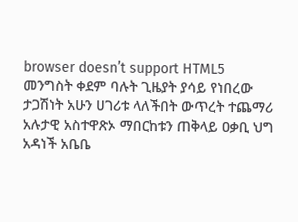browser doesn’t support HTML5
መንግስት ቀደም ባሉት ጊዜያት ያሳይ የነበረው ታጋሽነት አሁን ሀገሪቱ ላለችበት ውጥረት ተጨማሪ አሉታዊ አስተዋጽኦ ማበርከቱን ጠቅላይ ዐቃቢ ህግ አዳነች አቤቤ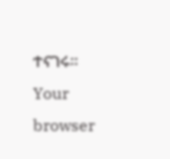ተናገሩ።
Your browser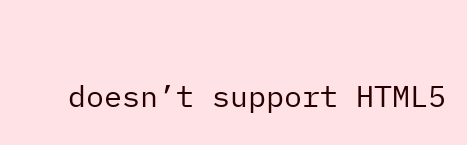doesn’t support HTML5